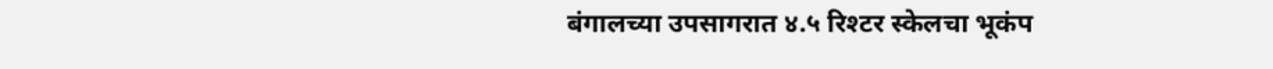बंगालच्या उपसागरात ४.५ रिश्टर स्केलचा भूकंप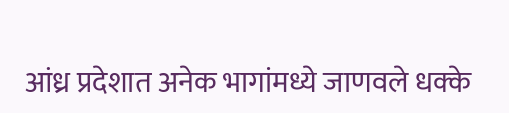आंध्र प्रदेशात अनेक भागांमध्ये जाणवले धक्के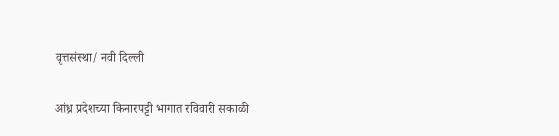वृत्तसंस्था/ नवी दिल्ली

आंध्र प्रदेशच्या किनारपट्टी भागात रविवारी सकाळी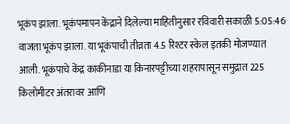भूकंप झाला. भूकंपमापन केंद्राने दिलेल्या माहितीनुसार रविवारी सकाळी 5:05:46 वाजता भूकंप झाला. या भूकंपाची तीव्रता 4.5 रिश्टर स्केल इतकी मोजण्यात आली. भूकंपाचे केंद्र काकीनाडा या किनारपट्टीच्या शहरापासून समुद्रात 225 किलोमीटर अंतरावर आणि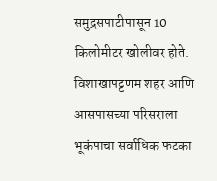समुद्रसपाटीपासून 10 किलोमीटर खोलीवर होते. विशाखापट्टणम शहर आणि आसपासच्या परिसराला भूकंपाचा सर्वाधिक फटका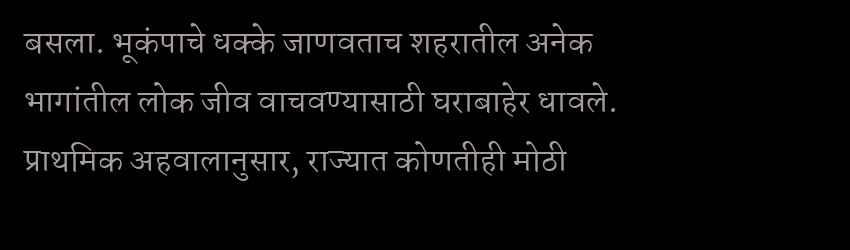बसला. भूकंपाचे धक्के जाणवताच शहरातील अनेक भागांतील लोक जीव वाचवण्यासाठी घराबाहेर धावले. प्राथमिक अहवालानुसार, राज्यात कोणतीही मोठी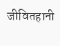जीवितहानी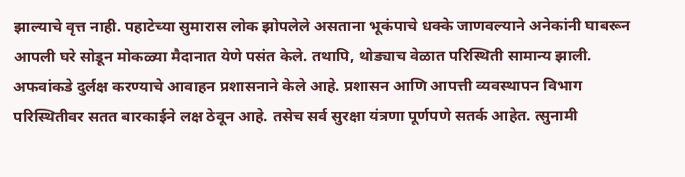झाल्याचे वृत्त नाही. पहाटेच्या सुमारास लोक झोपलेले असताना भूकंपाचे धक्के जाणवल्याने अनेकांनी घाबरून आपली घरे सोडून मोकळ्या मैदानात येणे पसंत केले. तथापि, थोड्याच वेळात परिस्थिती सामान्य झाली. अफवांकडे दुर्लक्ष करण्याचे आवाहन प्रशासनाने केले आहे. प्रशासन आणि आपत्ती व्यवस्थापन विभाग परिस्थितीवर सतत बारकाईने लक्ष ठेवून आहे. तसेच सर्व सुरक्षा यंत्रणा पूर्णपणे सतर्क आहेत. त्सुनामी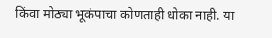किंवा मोठ्या भूकंपाचा कोणताही धोका नाही. या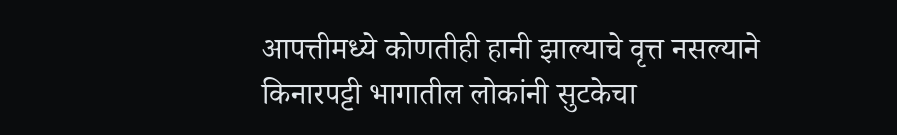आपत्तीमध्ये कोणतीही हानी झाल्याचे वृत्त नसल्याने किनारपट्टी भागातील लोकांनी सुटकेचा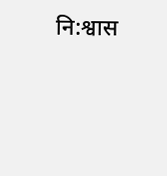नि:श्वास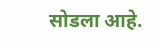सोडला आहे.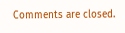Comments are closed.